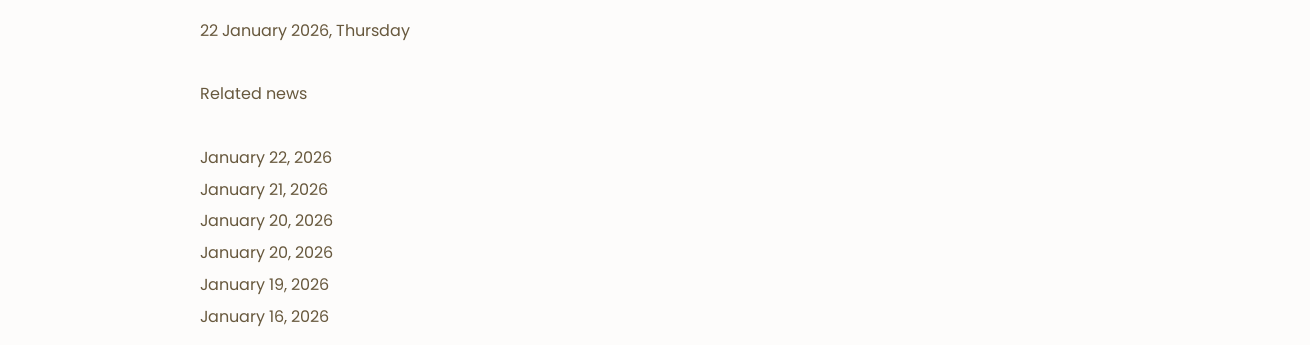22 January 2026, Thursday

Related news

January 22, 2026
January 21, 2026
January 20, 2026
January 20, 2026
January 19, 2026
January 16, 2026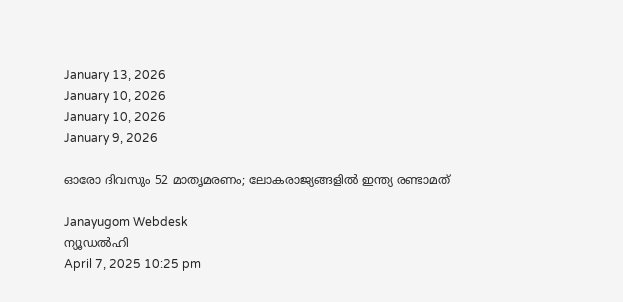January 13, 2026
January 10, 2026
January 10, 2026
January 9, 2026

ഓരോ ദിവസും 52 മാതൃമരണം; ലോകരാജ്യങ്ങളില്‍ ഇന്ത്യ രണ്ടാമത്

Janayugom Webdesk
ന്യൂഡല്‍ഹി
April 7, 2025 10:25 pm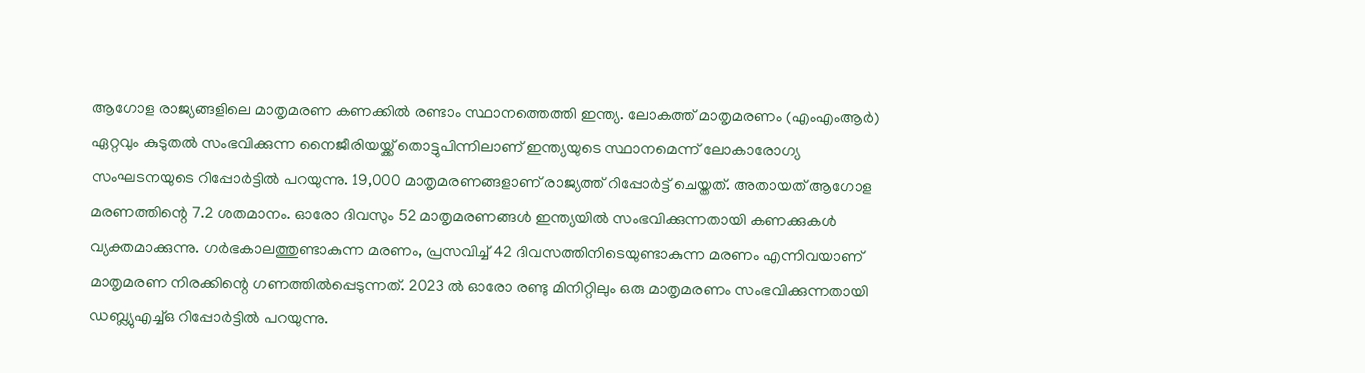ആഗോള രാജ്യങ്ങളിലെ മാതൃമരണ കണക്കില്‍ രണ്ടാം സ്ഥാനത്തെത്തി ഇന്ത്യ. ലോകത്ത് മാതൃമരണം (എംഎംആര്‍) ഏറ്റവും കുടുതല്‍ സംഭവിക്കുന്ന നൈജീരിയയ്ക്ക് തൊട്ടുപിന്നിലാണ് ഇന്ത്യയുടെ സ്ഥാനമെന്ന് ലോകാരോഗ്യ സംഘടനയുടെ റിപ്പോര്‍ട്ടില്‍ പറയുന്നു. 19,000 മാതൃമരണങ്ങളാണ് രാജ്യത്ത് റിപ്പോര്‍ട്ട് ചെയ്തത്. അതായത് ആഗോള മരണത്തിന്റെ 7.2 ശതമാനം. ഓരോ ദിവസും 52 മാതൃമരണങ്ങള്‍ ഇന്ത്യയില്‍ സംഭവിക്കുന്നതായി കണക്കുകള്‍ വ്യക്തമാക്കുന്നു. ഗര്‍ഭകാലത്തുണ്ടാകുന്ന മരണം, പ്രസവിച്ച് 42 ദിവസത്തിനിടെയുണ്ടാകുന്ന മരണം എന്നിവയാണ് മാതൃമരണ നിരക്കിന്റെ ഗണത്തില്‍പ്പെടുന്നത്. 2023 ൽ ഓരോ രണ്ടു മിനിറ്റിലും ഒരു മാതൃമരണം സംഭവിക്കുന്നതായി ഡബ്ല്യുഎച്ച്ഒ റിപ്പോര്‍ട്ടില്‍ പറയുന്നു.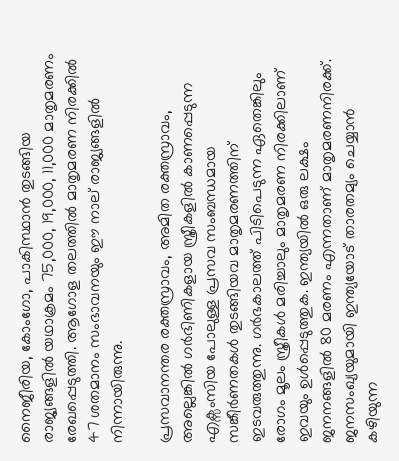നൈജീരിയ, കോംഗോ, പാകിസ്ഥാന്‍ തുടങ്ങിയ രാജ്യങ്ങളില്‍ യഥാക്രമം 75,000, 19,000, 11,000 മാതൃമരണം രേഖപ്പെടുത്തി. ആഗോള തലത്തില്‍ മാതൃമരണ നിരക്കില്‍ 47 ശതമാനം സംഭാവനയും ഈ നാല് രാജ്യങ്ങളില്‍ നിന്നായിരുന്നു.

പ്രസവാനന്തര രക്തസ്രാവം, അമിത രക്തസ്രാവം, അല്ലെങ്കില്‍ ഗര്‍ഭിണികളായ സ്ത്രീകളില്‍ കാണപ്പെടുന്ന എക്സംസിയ പോലുള്ള പ്രസവ സംബന്ധമായ സങ്കീര്‍ണതകള്‍ തുടങ്ങിയവ മാതൃമരണത്തിന് ഇടവരുത്തുന്നു. ഗര്‍ഭകാലത്ത് പിടിപെടുന്ന ഏതെങ്കിലും രോഗം മൂലം സ്ത്രീകള്‍ മരിച്ചാലും മാതൃമരണ നിരക്കിലാണ് ഇവയും ഉള്‍പ്പെടുത്തുക. ഇന്ത്യയില്‍ ഒരു ലക്ഷം ജനനങ്ങളില്‍ 80 മരണം എന്നതാണ് മാതൃമരണനിരക്ക്. ജനസംഖ്യയുമായി ഇന്ത്യയോട് താരതമ്യം ചെയ്യാന്‍ കഴിയുന്ന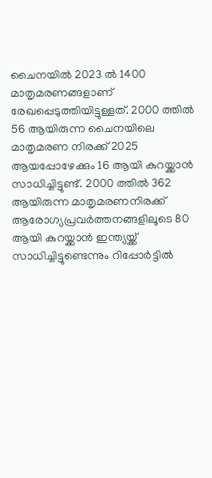ചൈനയില്‍ 2023 ല്‍ 1400 മാതൃമരണങ്ങളാണ് രേഖപ്പെടുത്തിയിട്ടുള്ളത്. 2000 ത്തില്‍ 56 ആയിരുന്ന ചൈനയിലെ മാതൃമരണ നിരക്ക് 2025 ആയപ്പോഴേക്കും 16 ആയി കുറയ്ക്കാന്‍ സാധിച്ചിട്ടുണ്ട്. 2000 ത്തില്‍ 362 ആയിരുന്ന മാതൃമരണനിരക്ക് ആരോഗ്യപ്രവര്‍ത്തനങ്ങളിലൂടെ 80 ആയി കുറയ്ക്കാന്‍ ഇന്ത്യയ്ക്ക് സാധിച്ചിട്ടുണ്ടെന്നും റിപ്പോര്‍ട്ടില്‍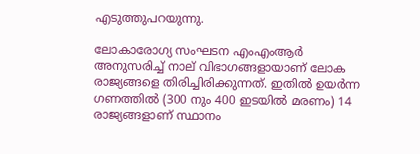എടുത്തുപറയുന്നു.

ലോകാരോഗ്യ സംഘടന എംഎംആര്‍ അനുസരിച്ച് നാല് വിഭാഗങ്ങളായാണ് ലോക രാജ്യങ്ങളെ തിരിച്ചിരിക്കുന്നത്. ഇതില്‍ ഉയര്‍ന്ന ഗണത്തില്‍ (300 നും 400 ഇടയില്‍ മരണം) 14 രാജ്യങ്ങളാണ് സ്ഥാനം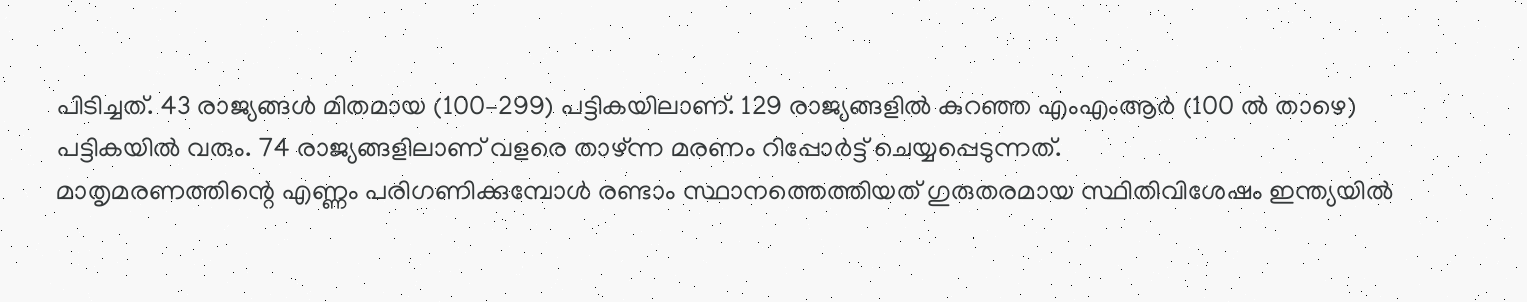പിടിച്ചത്. 43 രാജ്യങ്ങള്‍ മിതമായ (100–299) പട്ടികയിലാണ്. 129 രാജ്യങ്ങളില്‍ കുറഞ്ഞ എംഎംആര്‍ (100 ല്‍ താഴെ) പട്ടികയില്‍ വരും. 74 രാജ്യങ്ങളിലാണ് വളരെ താഴ്ന്ന മരണം റിപ്പോര്‍ട്ട് ചെയ്യപ്പെടുന്നത്.
മാതൃമരണത്തിന്റെ എണ്ണം പരിഗണിക്കുമ്പോള്‍ രണ്ടാം സ്ഥാനത്തെത്തിയത് ഗുരുതരമായ സ്ഥിതിവിശേഷം ഇന്ത്യയില്‍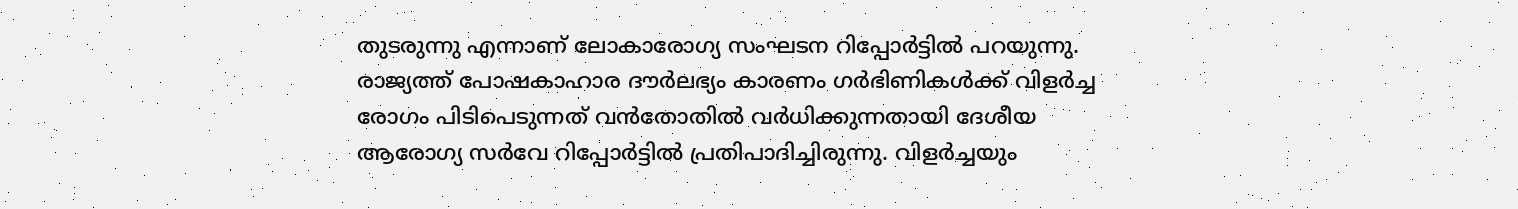തുടരുന്നു എന്നാണ് ലോകാരോഗ്യ സംഘടന റിപ്പോര്‍ട്ടില്‍ പറയുന്നു. രാജ്യത്ത് പോഷകാഹാര ദൗര്‍ലഭ്യം കാരണം ഗര്‍ഭിണികള്‍ക്ക് വിളര്‍ച്ച രോഗം പിടിപെടുന്നത് വന്‍തോതില്‍ വര്‍ധിക്കുന്നതായി ദേശീയ ആരോഗ്യ സര്‍വേ റിപ്പോര്‍ട്ടില്‍ പ്രതിപാദിച്ചിരുന്നു. വിളര്‍ച്ചയും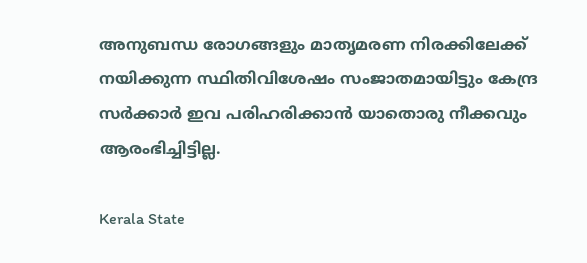അനുബന്ധ രോഗങ്ങളും മാതൃമരണ നിരക്കിലേക്ക് നയിക്കുന്ന സ്ഥിതിവിശേഷം സംജാതമായിട്ടും കേന്ദ്ര സര്‍ക്കാര്‍ ഇവ പരിഹരിക്കാന്‍ യാതൊരു നീക്കവും ആരംഭിച്ചിട്ടില്ല.

Kerala State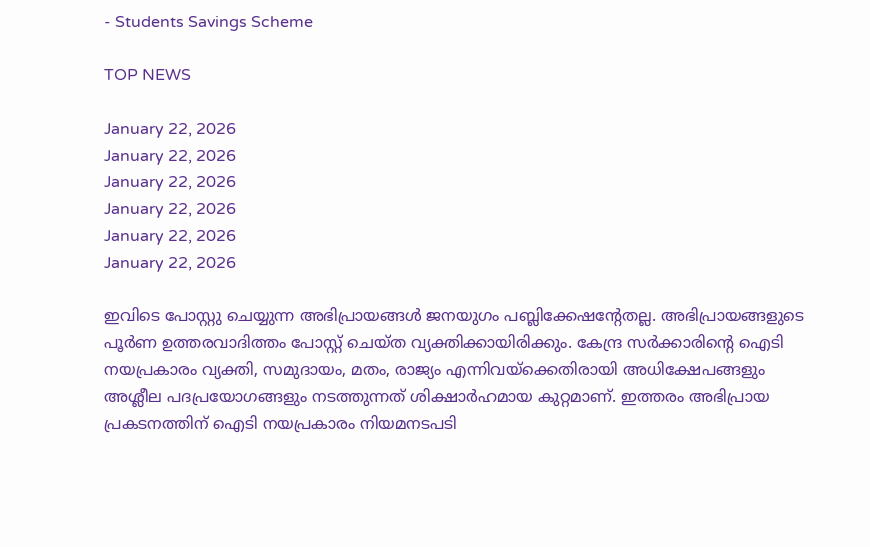- Students Savings Scheme

TOP NEWS

January 22, 2026
January 22, 2026
January 22, 2026
January 22, 2026
January 22, 2026
January 22, 2026

ഇവിടെ പോസ്റ്റു ചെയ്യുന്ന അഭിപ്രായങ്ങള്‍ ജനയുഗം പബ്ലിക്കേഷന്റേതല്ല. അഭിപ്രായങ്ങളുടെ പൂര്‍ണ ഉത്തരവാദിത്തം പോസ്റ്റ് ചെയ്ത വ്യക്തിക്കായിരിക്കും. കേന്ദ്ര സര്‍ക്കാരിന്റെ ഐടി നയപ്രകാരം വ്യക്തി, സമുദായം, മതം, രാജ്യം എന്നിവയ്‌ക്കെതിരായി അധിക്ഷേപങ്ങളും അശ്ലീല പദപ്രയോഗങ്ങളും നടത്തുന്നത് ശിക്ഷാര്‍ഹമായ കുറ്റമാണ്. ഇത്തരം അഭിപ്രായ പ്രകടനത്തിന് ഐടി നയപ്രകാരം നിയമനടപടി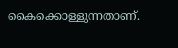കൈക്കൊള്ളുന്നതാണ്.